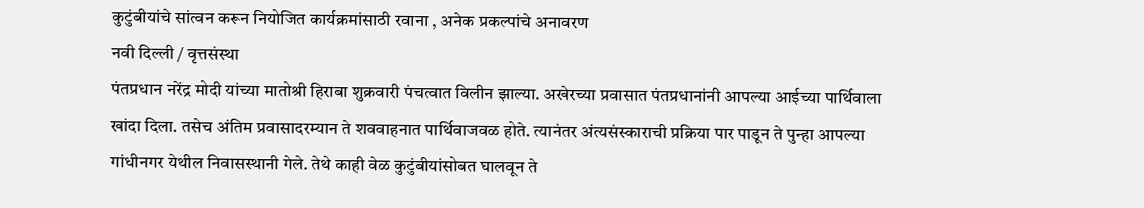कुटुंबीयांचे सांत्वन करून नियोजित कार्यक्रमांसाठी रवाना , अनेक प्रकल्पांचे अनावरण
नवी दिल्ली / वृत्तसंस्था
पंतप्रधान नरेंद्र मोदी यांच्या मातोश्री हिराबा शुक्रवारी पंचत्वात विलीन झाल्या. अखेरच्या प्रवासात पंतप्रधानांनी आपल्या आईच्या पार्थिवाला खांदा दिला. तसेच अंतिम प्रवासादरम्यान ते शववाहनात पार्थिवाजवळ होते. त्यानंतर अंत्यसंस्काराची प्रक्रिया पार पाडून ते पुन्हा आपल्या गांधीनगर येथील निवासस्थानी गेले. तेथे काही वेळ कुटुंबीयांसोबत घालवून ते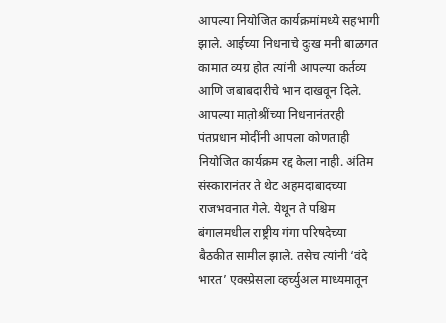आपल्या नियोजित कार्यक्रमांमध्ये सहभागी झाले. आईच्या निधनाचे दुःख मनी बाळगत कामात व्यग्र होत त्यांनी आपल्या कर्तव्य आणि जबाबदारीचे भान दाखवून दिले.
आपल्या मात़ोश्रींच्या निधनानंतरही पंतप्रधान मोदींनी आपला कोणताही नियोजित कार्यक्रम रद्द केला नाही. अंतिम संस्कारानंतर ते थेट अहमदाबादच्या राजभवनात गेले. येथून ते पश्चिम बंगालमधील राष्ट्रीय गंगा परिषदेच्या बैठकीत सामील झाले. तसेच त्यांनी ‘वंदे भारत’ एक्स्प्रेसला व्हर्च्युअल माध्यमातून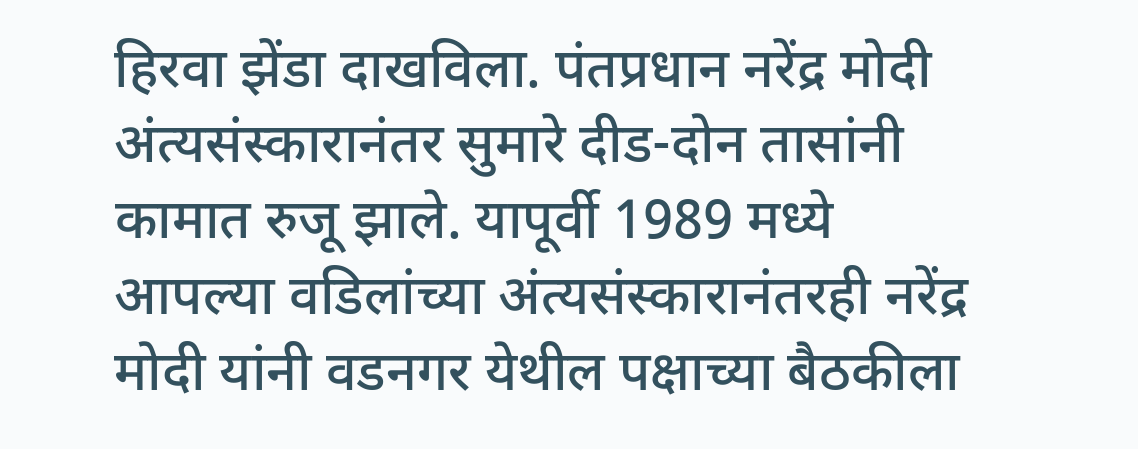हिरवा झेंडा दाखविला. पंतप्रधान नरेंद्र मोदी अंत्यसंस्कारानंतर सुमारे दीड-दोन तासांनी कामात रुजू झाले. यापूर्वी 1989 मध्ये आपल्या वडिलांच्या अंत्यसंस्कारानंतरही नरेंद्र मोदी यांनी वडनगर येथील पक्षाच्या बैठकीला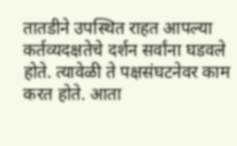तातडीने उपस्थित राहत आपल्या कर्तव्यदक्षतेचे दर्शन सर्वांना घडवले होते. त्यावेळी ते पक्षसंघटनेवर काम करत होते. आता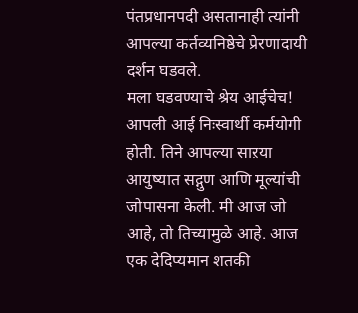पंतप्रधानपदी असतानाही त्यांनी आपल्या कर्तव्यनिष्ठेचे प्रेरणादायी दर्शन घडवले.
मला घडवण्याचे श्रेय आईचेच!
आपली आई निःस्वार्थी कर्मयोगी होती. तिने आपल्या साऱया आयुष्यात सद्गुण आणि मूल्यांची जोपासना केली. मी आज जो आहे, तो तिच्यामुळे आहे. आज एक देदिप्यमान शतकी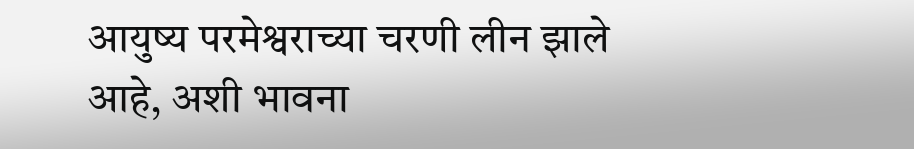आयुष्य परमेश्वराच्या चरणी लीन झाले आहे, अशी भावना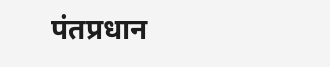पंतप्रधान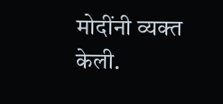मोदींनी व्यक्त केली.